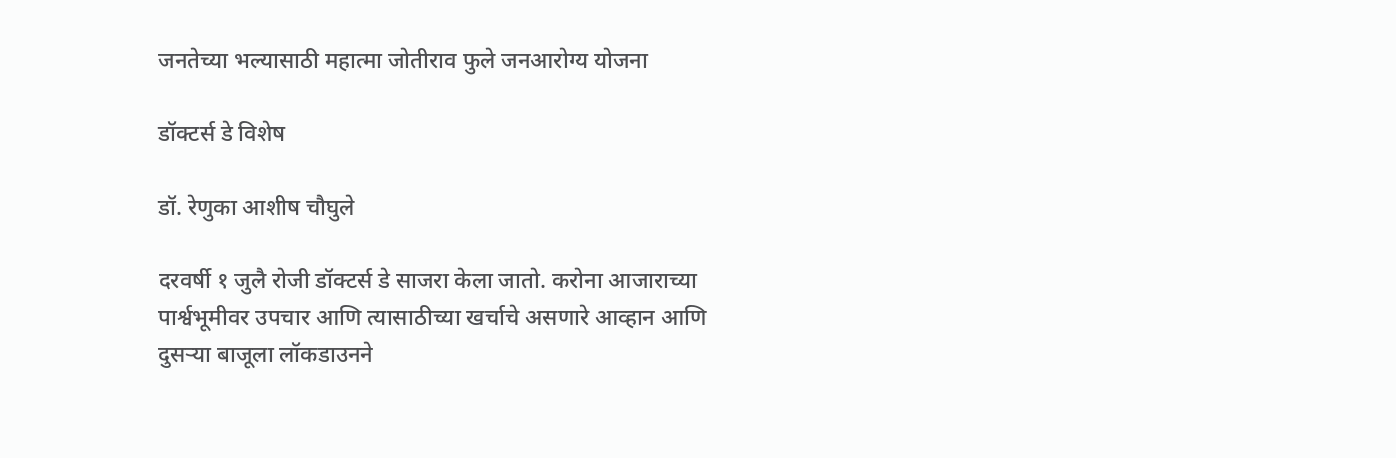जनतेच्या भल्यासाठी महात्मा जोतीराव फुले जनआरोग्य योजना

डॉक्टर्स डे विशेष

डॉ. रेणुका आशीष चौघुले

दरवर्षी १ जुलै रोजी डॉक्टर्स डे साजरा केला जातो. करोना आजाराच्या पार्श्वभूमीवर उपचार आणि त्यासाठीच्या खर्चाचे असणारे आव्हान आणि दुसऱ्या बाजूला लॉकडाउनने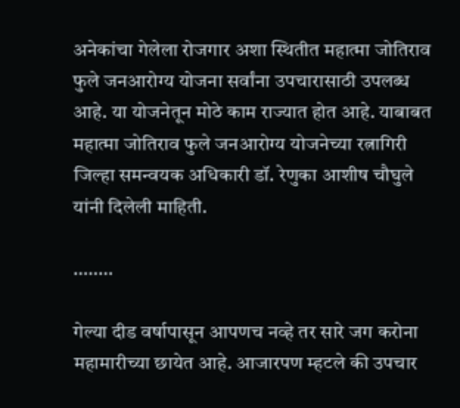अनेकांचा गेलेला रोजगार अशा स्थितीत महात्मा जोतिराव फुले जनआरोग्य योजना सर्वांना उपचारासाठी उपलब्ध आहे. या योजनेतून मोठे काम राज्यात होत आहे. याबाबत महात्मा जोतिराव फुले जनआरोग्य योजनेच्या रत्नागिरी जिल्हा समन्वयक अधिकारी डॉ. रेणुका आशीष चौघुले यांनी दिलेली माहिती.

……..

गेल्या दीड वर्षापासून आपणच नव्हे तर सारे जग करोना महामारीच्या छायेत आहे. आजारपण म्हटले की उपचार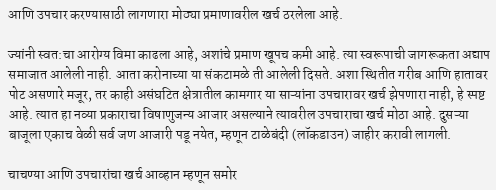आणि उपचार करण्यासाठी लागणारा मोठ्या प्रमाणावरील खर्च ठरलेला आहे.

ज्यांनी स्वत:चा आरोग्य विमा काढला आहे, अशांचे प्रमाण खूपच कमी आहे. त्या स्वरूपाची जागरूकता अद्याप समाजात आलेली नाही. आता करोनाच्या या संकटामळे ती आलेली दिसते. अशा स्थितीत गरीब आणि हातावर पोट असणारे मजूर, तर काही असंघटित क्षेत्रातील कामगार या साऱ्यांना उपचारावर खर्च झेपणारा नाही, हे स्पष्ट आहे. त्यात हा नव्या प्रकाराचा विषाणुजन्य आजार असल्याने त्यावरील उपचाराचा खर्च मोठा आहे. दुसऱ्या बाजूला एकाच वेळी सर्व जण आजारी पडू नयेत, म्हणून टाळेबंदी (लॉकडाउन) जाहीर करावी लागली.

चाचण्या आणि उपचारांचा खर्च आव्हान म्हणून समोर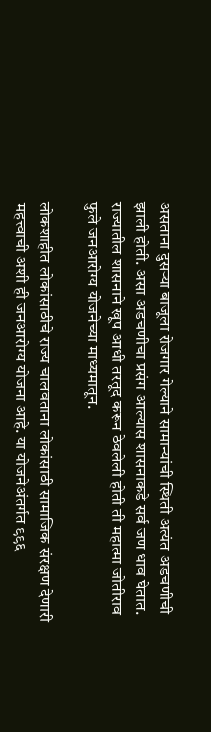असताना दुसऱ्या बाजूला रोजगार गेल्याने सामान्यांची स्थिती अत्यंत अडचणीची झाली होती. असा अडचणीचा प्रसंग आल्यास शासनाकडे सर्व जण धाव घेतात. राज्यातील शासनाने खूप आधी तरतूद करून ठेवलेली होती ती महात्मा जोतीराव फुले जनआरोग्य योजनेच्या माध्यमातून.

लोकशाहीत लोकांसाठीचे राज्य चालवताना लोकांसाठी सामाजिक संरक्षण देणारी महत्त्वाची अशी ही जनआरोग्य योजना आहे. या योजनेअंतर्गत ९९६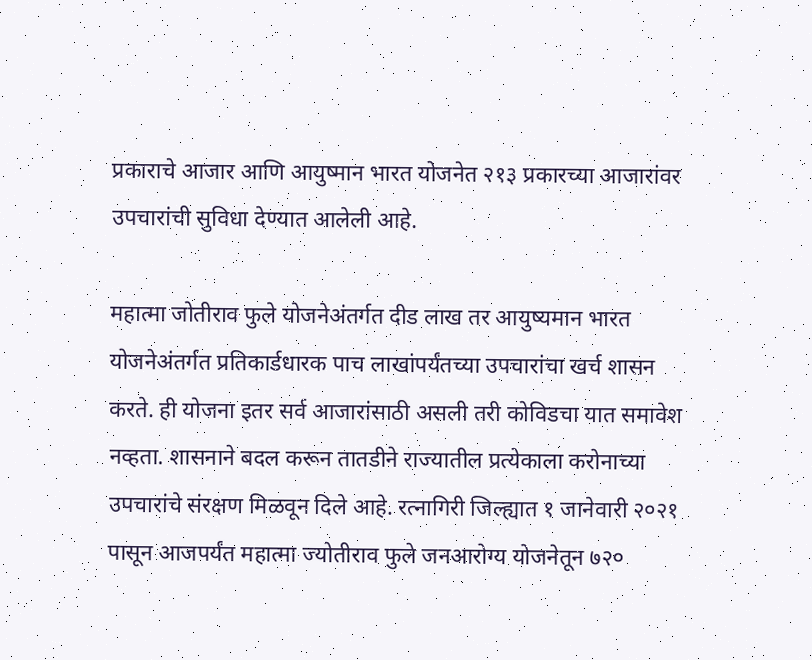प्रकाराचे आजार आणि आयुष्मान भारत योजनेत २१३ प्रकारच्या आजारांवर उपचारांची सुविधा देण्यात आलेली आहे.

महात्मा जोतीराव फुले योजनेअंतर्गत दीड लाख तर आयुष्यमान भारत योजनेअंतर्गत प्रतिकार्डधारक पाच लाखांपर्यंतच्या उपचारांचा खर्च शासन करते. ही योजना इतर सर्व आजारांसाठी असली तरी कोविडचा यात समावेश नव्हता. शासनाने बदल करून तातडीने राज्यातील प्रत्येकाला करोनाच्या उपचारांचे संरक्षण मिळवून दिले आहे. रत्नागिरी जिल्ह्यात १ जानेवारी २०२१ पासून आजपर्यंत महात्मा ज्योतीराव फुले जनआरोग्य योजनेतून ७२०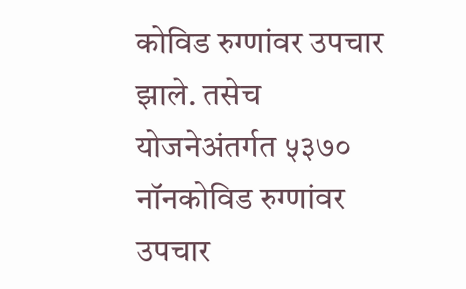कोविड रुग्णांवर उपचार झाले. तसेच योजनेअंतर्गत ५३७० नॉनकोविड रुग्णांवर उपचार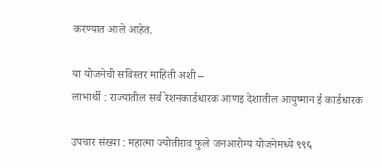करण्यात आले आहेत.

या योजनेची सविस्तर माहिती अशी –
लाभार्थी : राज्यातील सर्व रेशनकार्डधारक आणइ देशातील आयुष्मान ई कार्डधारक

उपचार संख्या : महात्मा ज्योतीराव फुले जनआरोग्य योजनेमध्ये ९९६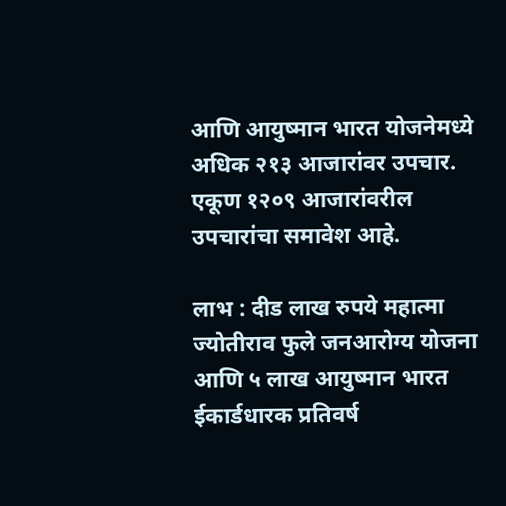आणि आयुष्मान भारत योजनेमध्ये अधिक २१३ आजारांवर उपचार. एकूण १२०९ आजारांवरील उपचारांचा समावेश आहे.

लाभ : दीड लाख रुपये महात्मा ज्योतीराव फुले जनआरोग्य योजना आणि ५ लाख आयुष्मान भारत ईकार्डधारक प्रतिवर्ष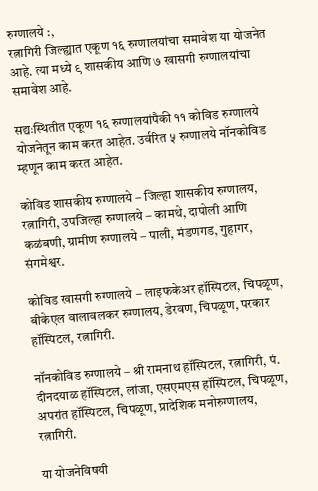रुग्णालये :,
रत्नागिरी जिल्ह्यात एकूण १६ रुग्णालयांचा समावेश या योजनेत आहे. त्या मध्ये ९ शासकीय आणि ७ खासगी रुग्णालयांचा समावेश आहे.

सद्यःस्थितीत एकूण १६ रुग्णालयांपैकी ११ कोविड रुग्णालये योजनेतून काम करत आहेत. उर्वरित ५ रुग्णालये नॉनकोविड म्हणून काम करत आहेत.

कोविड शासकीय रुग्णालये – जिल्हा शासकीय रुग्णालय, रत्नागिरी, उपजिल्हा रुग्णालये – कामथे, दापोली आणि कळंबणी, ग्रामीण रुग्णालये – पाली, मंडणगड, गुहागर, संगमेश्वर.

कोविड खासगी रुग्णालये – लाइफकेअर हॉस्पिटल, चिपळूण, बीकेएल वालावलकर रुग्णालय, डेरवण, चिपळूण, परकार हॉस्पिटल, रत्नागिरी.

नॉनकोविड रुग्णालये – श्री रामनाथ हॉस्पिटल, रत्नागिरी, पं. दीनदयाळ हॉस्पिटल, लांजा, एसएमएस हॉस्पिटल, चिपळूण, अपरांत हॉस्पिटल, चिपळूण, प्रादेशिक मनोरुग्णालय, रत्नागिरी.

या योजनेविषयी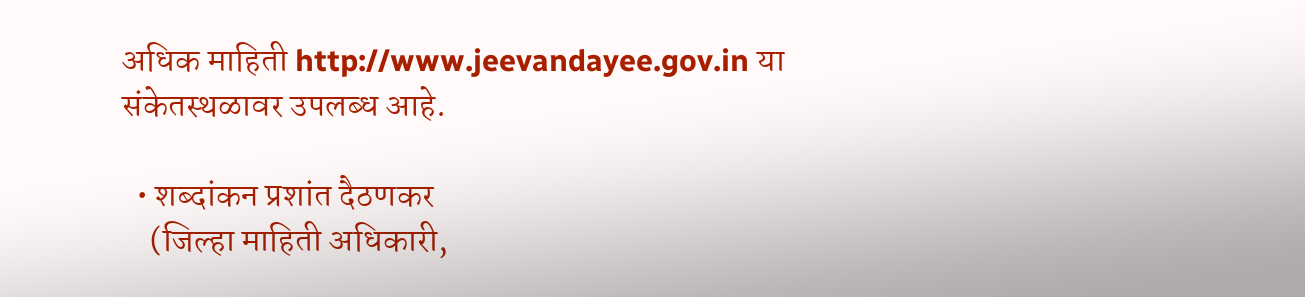अधिक माहिती http://www.jeevandayee.gov.in या संकेतस्थळावर उपलब्ध आहे.

  • शब्दांकन प्रशांत दैठणकर
    (जिल्हा माहिती अधिकारी,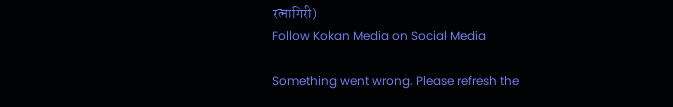रत्नागिरी)
Follow Kokan Media on Social Media

Something went wrong. Please refresh the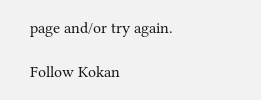page and/or try again.

Follow Kokan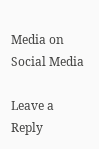Media on Social Media

Leave a Reply